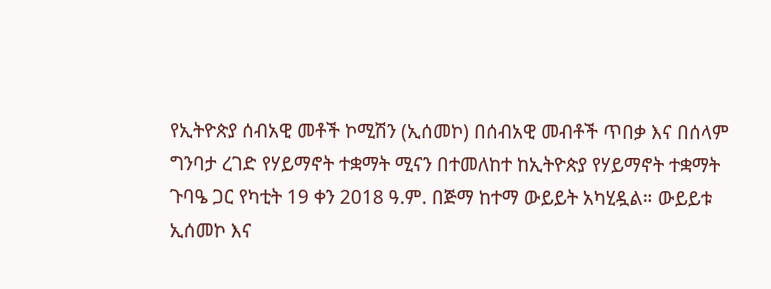የኢትዮጵያ ሰብአዊ መቶች ኮሚሽን (ኢሰመኮ) በሰብአዊ መብቶች ጥበቃ እና በሰላም ግንባታ ረገድ የሃይማኖት ተቋማት ሚናን በተመለከተ ከኢትዮጵያ የሃይማኖት ተቋማት ጉባዔ ጋር የካቲት 19 ቀን 2018 ዓ.ም. በጅማ ከተማ ውይይት አካሂዷል። ውይይቱ ኢሰመኮ እና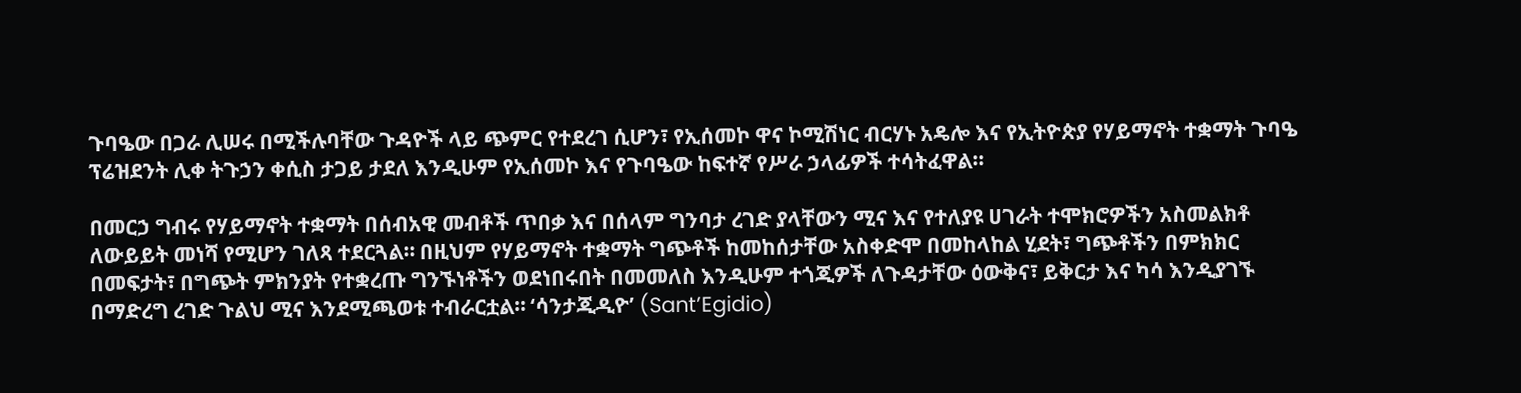ጉባዔው በጋራ ሊሠሩ በሚችሉባቸው ጉዳዮች ላይ ጭምር የተደረገ ሲሆን፣ የኢሰመኮ ዋና ኮሚሽነር ብርሃኑ አዴሎ እና የኢትዮጵያ የሃይማኖት ተቋማት ጉባዔ ፕሬዝደንት ሊቀ ትጉኃን ቀሲስ ታጋይ ታደለ እንዲሁም የኢሰመኮ እና የጉባዔው ከፍተኛ የሥራ ኃላፊዎች ተሳትፈዋል።

በመርኃ ግብሩ የሃይማኖት ተቋማት በሰብአዊ መብቶች ጥበቃ እና በሰላም ግንባታ ረገድ ያላቸውን ሚና እና የተለያዩ ሀገራት ተሞክሮዎችን አስመልክቶ ለውይይት መነሻ የሚሆን ገለጻ ተደርጓል። በዚህም የሃይማኖት ተቋማት ግጭቶች ከመከሰታቸው አስቀድሞ በመከላከል ሂደት፣ ግጭቶችን በምክክር በመፍታት፣ በግጭት ምክንያት የተቋረጡ ግንኙነቶችን ወደነበሩበት በመመለስ እንዲሁም ተጎጂዎች ለጉዳታቸው ዕውቅና፣ ይቅርታ እና ካሳ እንዲያገኙ በማድረግ ረገድ ጉልህ ሚና እንደሚጫወቱ ተብራርቷል። ‘ሳንታጂዲዮ’ (Sant’Egidio)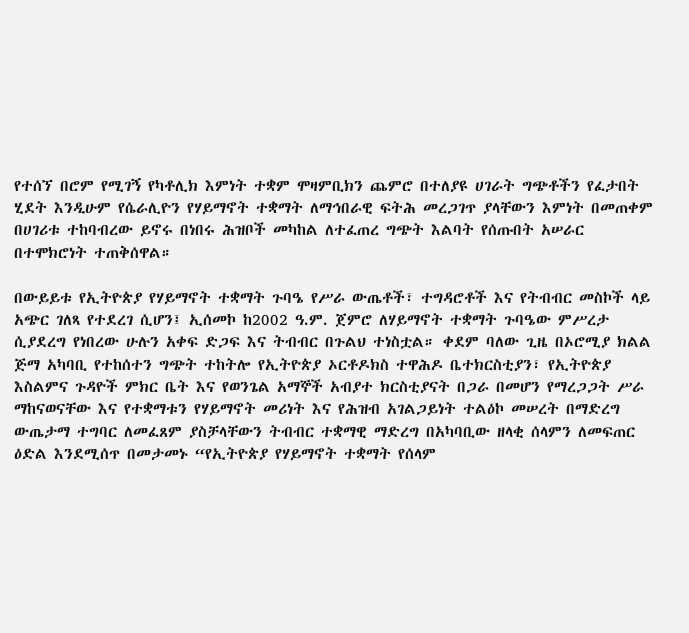የተሰኘ በሮም የሚገኝ የካቶሊክ እምነት ተቋም ሞዛምቢክን ጨምሮ በተለያዩ ሀገራት ግጭቶችን የፈታበት ሂደት እንዲሁም የሴራሊዮን የሃይማኖት ተቋማት ለማኅበራዊ ፍትሕ መረጋገጥ ያላቸውን እምነት በመጠቀም በሀገሪቱ ተከባብረው ይኖሩ በነበሩ ሕዝቦች መካከል ለተፈጠረ ግጭት እልባት የሰጡበት አሠራር በተሞክሮነት ተጠቅሰዋል።

በውይይቱ የኢትዮጵያ የሃይማኖት ተቋማት ጉባዔ የሥራ ውጤቶች፣ ተግዳሮቶች እና የትብብር መስኮች ላይ አጭር ገለጻ የተደረገ ሲሆን፤ ኢሰመኮ ከ2002 ዓ.ም. ጀምሮ ለሃይማኖት ተቋማት ጉባዔው ምሥረታ ሲያደረግ የነበረው ሁሉን አቀፍ ድጋፍ እና ትብብር በጉልህ ተነስቷል። ቀደም ባለው ጊዜ በኦሮሚያ ክልል ጅማ አካባቢ የተከሰተን ግጭት ተከትሎ የኢትዮጵያ ኦርቶዶክስ ተዋሕዶ ቤተክርስቲያን፣ የኢትዮጵያ እስልምና ጉዳዮች ምክር ቤት እና የወንጌል አማኞች አብያተ ክርስቲያናት በጋራ በመሆን የማረጋጋት ሥራ ማከናወናቸው እና የተቋማቱን የሃይማኖት መሪነት እና የሕዝብ አገልጋይነት ተልዕኮ መሠረት በማድረግ ውጤታማ ተግባር ለመፈጸም ያስቻላቸውን ትብብር ተቋማዊ ማድረግ በአካባቢው ዘላቂ ሰላምን ለመፍጠር ዕድል እንደሚሰጥ በመታመኑ “የኢትዮጵያ የሃይማኖት ተቋማት የሰላም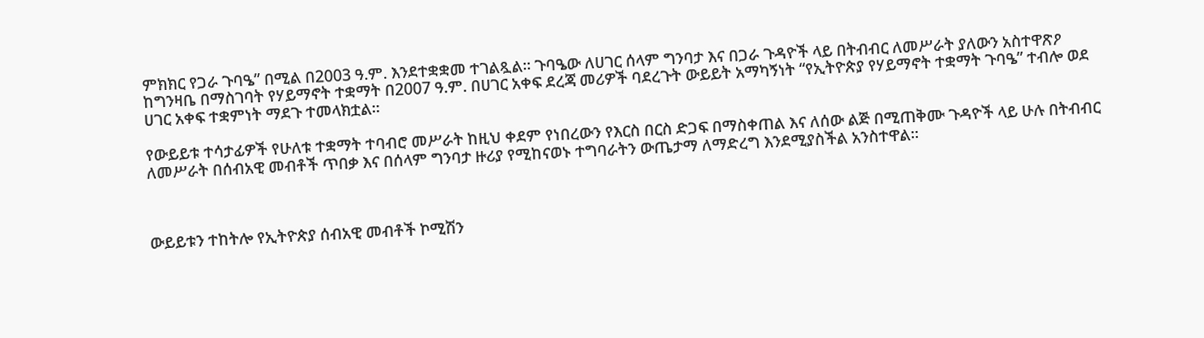ምክክር የጋራ ጉባዔ” በሚል በ2003 ዓ.ም. እንደተቋቋመ ተገልጿል። ጉባዔው ለሀገር ሰላም ግንባታ እና በጋራ ጉዳዮች ላይ በትብብር ለመሥራት ያለውን አስተዋጽዖ ከግንዛቤ በማስገባት የሃይማኖት ተቋማት በ2007 ዓ.ም. በሀገር አቀፍ ደረጃ መሪዎች ባደረጉት ውይይት አማካኝነት “የኢትዮጵያ የሃይማኖት ተቋማት ጉባዔ” ተብሎ ወደ ሀገር አቀፍ ተቋምነት ማደጉ ተመላክቷል።

የውይይቱ ተሳታፊዎች የሁለቱ ተቋማት ተባብሮ መሥራት ከዚህ ቀደም የነበረውን የእርስ በርስ ድጋፍ በማስቀጠል እና ለሰው ልጅ በሚጠቅሙ ጉዳዮች ላይ ሁሉ በትብብር ለመሥራት በሰብአዊ መብቶች ጥበቃ እና በሰላም ግንባታ ዙሪያ የሚከናወኑ ተግባራትን ውጤታማ ለማድረግ እንደሚያስችል አንስተዋል።



ውይይቱን ተከትሎ የኢትዮጵያ ሰብአዊ መብቶች ኮሚሽን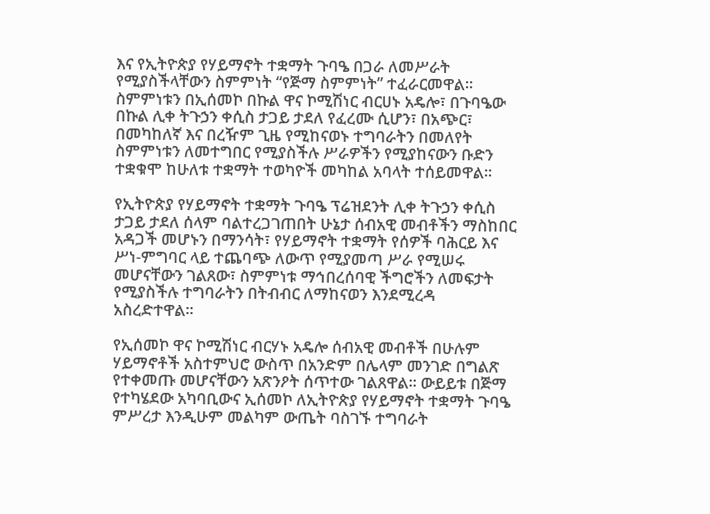እና የኢትዮጵያ የሃይማኖት ተቋማት ጉባዔ በጋራ ለመሥራት የሚያስችላቸውን ስምምነት “የጅማ ስምምነት” ተፈራርመዋል። ስምምነቱን በኢሰመኮ በኩል ዋና ኮሚሽነር ብርሀኑ አዴሎ፣ በጉባዔው በኩል ሊቀ ትጉኃን ቀሲስ ታጋይ ታደለ የፈረሙ ሲሆን፣ በአጭር፣ በመካከለኛ እና በረዥም ጊዜ የሚከናወኑ ተግባራትን በመለየት ስምምነቱን ለመተግበር የሚያስችሉ ሥራዎችን የሚያከናውን ቡድን ተቋቁሞ ከሁለቱ ተቋማት ተወካዮች መካከል አባላት ተሰይመዋል።

የኢትዮጵያ የሃይማኖት ተቋማት ጉባዔ ፕሬዝደንት ሊቀ ትጉኃን ቀሲስ ታጋይ ታደለ ሰላም ባልተረጋገጠበት ሁኔታ ሰብአዊ መብቶችን ማስከበር አዳጋች መሆኑን በማንሳት፣ የሃይማኖት ተቋማት የሰዎች ባሕርይ እና ሥነ-ምግባር ላይ ተጨባጭ ለውጥ የሚያመጣ ሥራ የሚሠሩ መሆናቸውን ገልጸው፣ ስምምነቱ ማኅበረሰባዊ ችግሮችን ለመፍታት የሚያስችሉ ተግባራትን በትብብር ለማከናወን እንደሚረዳ አስረድተዋል።

የኢሰመኮ ዋና ኮሚሽነር ብርሃኑ አዴሎ ሰብአዊ መብቶች በሁሉም ሃይማኖቶች አስተምህሮ ውስጥ በአንድም በሌላም መንገድ በግልጽ የተቀመጡ መሆናቸውን አጽንዖት ሰጥተው ገልጸዋል። ውይይቱ በጅማ የተካሄደው አካባቢውና ኢሰመኮ ለኢትዮጵያ የሃይማኖት ተቋማት ጉባዔ ምሥረታ እንዲሁም መልካም ውጤት ባስገኙ ተግባራት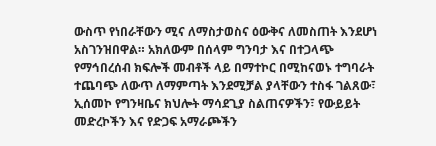ውስጥ የነበራቸውን ሚና ለማስታወስና ዕውቅና ለመስጠት እንደሆነ አስገንዝበዋል። አክለውም በሰላም ግንባታ እና በተጋላጭ የማኅበረሰብ ክፍሎች መብቶች ላይ በማተኮር በሚከናወኑ ተግባራት ተጨባጭ ለውጥ ለማምጣት እንደሚቻል ያላቸውን ተስፋ ገልጸው፣ ኢሰመኮ የግንዛቤና ክህሎት ማሳደጊያ ስልጠናዎችን፣ የውይይት መድረኮችን እና የድጋፍ አማራጮችን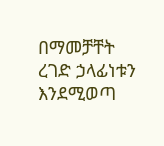በማመቻቸት ረገድ ኃላፊነቱን እንደሚወጣ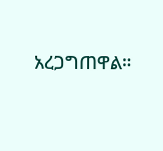አረጋግጠዋል።